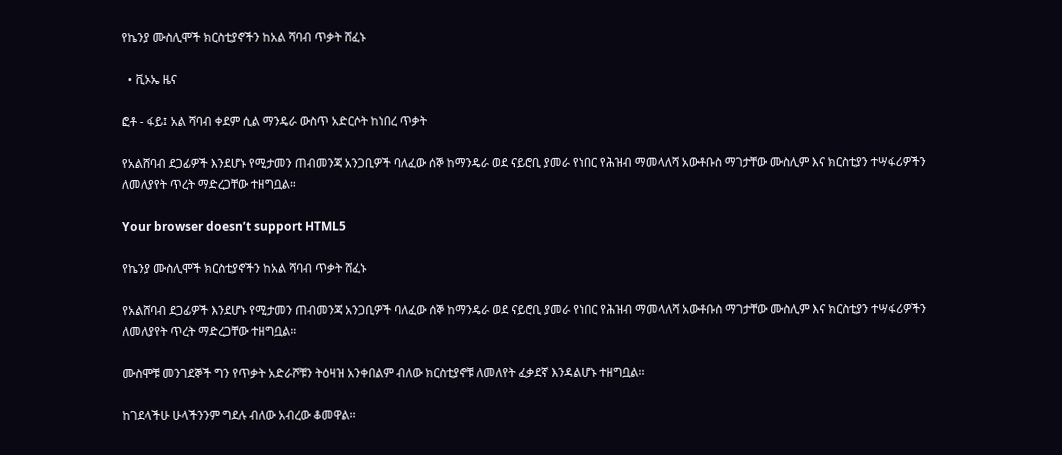የኬንያ ሙስሊሞች ክርስቲያኖችን ከአል ሻባብ ጥቃት ሸፈኑ

  • ቪኦኤ ዜና

ፎቶ - ፋይ፤ አል ሻባብ ቀደም ሲል ማንዴራ ውስጥ አድርሶት ከነበረ ጥቃት

የአልሸባብ ደጋፊዎች እንደሆኑ የሚታመን ጠብመንጃ አንጋቢዎች ባለፈው ሰኞ ከማንዴራ ወደ ናይሮቢ ያመራ የነበር የሕዝብ ማመላለሻ አውቶቡስ ማገታቸው ሙስሊም እና ክርስቲያን ተሣፋሪዎችን ለመለያየት ጥረት ማድረጋቸው ተዘግቧል።

Your browser doesn’t support HTML5

የኬንያ ሙስሊሞች ክርስቲያኖችን ከአል ሻባብ ጥቃት ሸፈኑ

የአልሸባብ ደጋፊዎች እንደሆኑ የሚታመን ጠብመንጃ አንጋቢዎች ባለፈው ሰኞ ከማንዴራ ወደ ናይሮቢ ያመራ የነበር የሕዝብ ማመላለሻ አውቶቡስ ማገታቸው ሙስሊም እና ክርስቲያን ተሣፋሪዎችን ለመለያየት ጥረት ማድረጋቸው ተዘግቧል።

ሙስሞቹ መንገደኞች ግን የጥቃት አድራሾቹን ትዕዛዝ አንቀበልም ብለው ክርስቲያኖቹ ለመለየት ፈቃደኛ እንዳልሆኑ ተዘግቧል፡፡

ከገደላችሁ ሁላችንንም ግደሉ ብለው አብረው ቆመዋል፡፡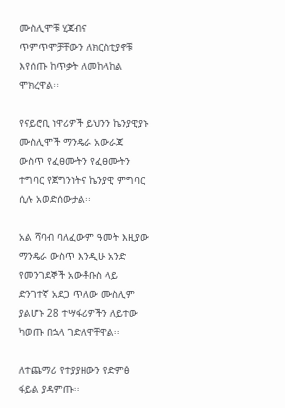ሙስሊሞቹ ሂጃብና ጥምጥሞቻቸውን ለክርስቲያኖቹ እየሰጡ ከጥቃት ለመከላከል ሞክረዋል፡፡

የናይሮቢ ነዋሪዎች ይህንን ኬንያዊያኑ ሙስሊሞች ማንዴራ አውራጃ ውስጥ የፈፀሙትን የፈፀሙትን ተግባር የጀግንነትና ኬንያዊ ምግባር ሲሉ አወድሰውታል፡፡

አል ሻባብ ባለፈውም ዓመት እዚያው ማንዴራ ውስጥ እንዲሁ አንድ የመንገደኞች አውቶቡስ ላይ ድንገተኛ አደጋ ጥለው ሙስሊም ያልሆኑ 28 ተሣፋሪዎችን ለይተው ካወጡ በኋላ ገድለዋቸዋል፡፡

ለተጨማሪ የተያያዘውን የድምፅ ፋይል ያዳምጡ፡፡